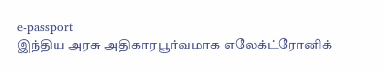e-passport
இந்திய அரசு அதிகாரபூர்வமாக எலேக்ட்ரோனிக்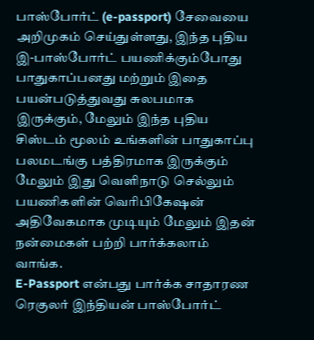பாஸ்போர்ட் (e-passport) சேவையை அறிமுகம் செய்துள்ளது, இந்த புதிய இ-பாஸ்போர்ட் பயணிக்கும்போது பாதுகாப்பனது மற்றும் இதை பயன்படுத்துவது சுலபமாக இருக்கும், மேலும் இந்த புதிய சிஸ்டம் மூலம் உங்களின் பாதுகாப்பு பலமடங்கு பத்திரமாக இருக்கும் மேலும் இது வெளிநாடு செல்லும் பயணிகளின் வெரிபிகேஷன் அதிவேகமாக முடியும் மேலும் இதன் நன்மைகள் பற்றி பார்க்கலாம் வாங்க.
E-Passport என்பது பார்க்க சாதாரண ரெகுலர் இந்தியன் பாஸ்போர்ட்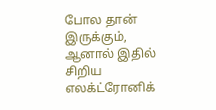போல தான் இருக்கும், ஆனால் இதில் சிறிய எலக்ட்ரோனிக்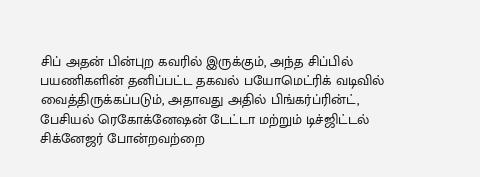சிப் அதன் பின்புற கவரில் இருக்கும், அந்த சிப்பில் பயணிகளின் தனிப்பட்ட தகவல் பயோமெட்ரிக் வடிவில் வைத்திருக்கப்படும், அதாவது அதில் பிங்கர்ப்ரின்ட், பேசியல் ரெகோக்னேஷன் டேட்டா மற்றும் டிச்ஜிட்டல் சிக்னேஜர் போன்றவற்றை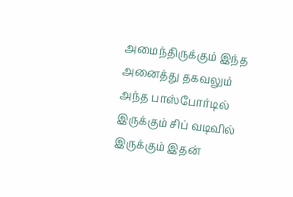அமைந்திருக்கும் இந்த அனைத்து தகவலும் அந்த பாஸ்போர்டில் இருக்கும் சிப் வடிவில் இருக்கும் இதன்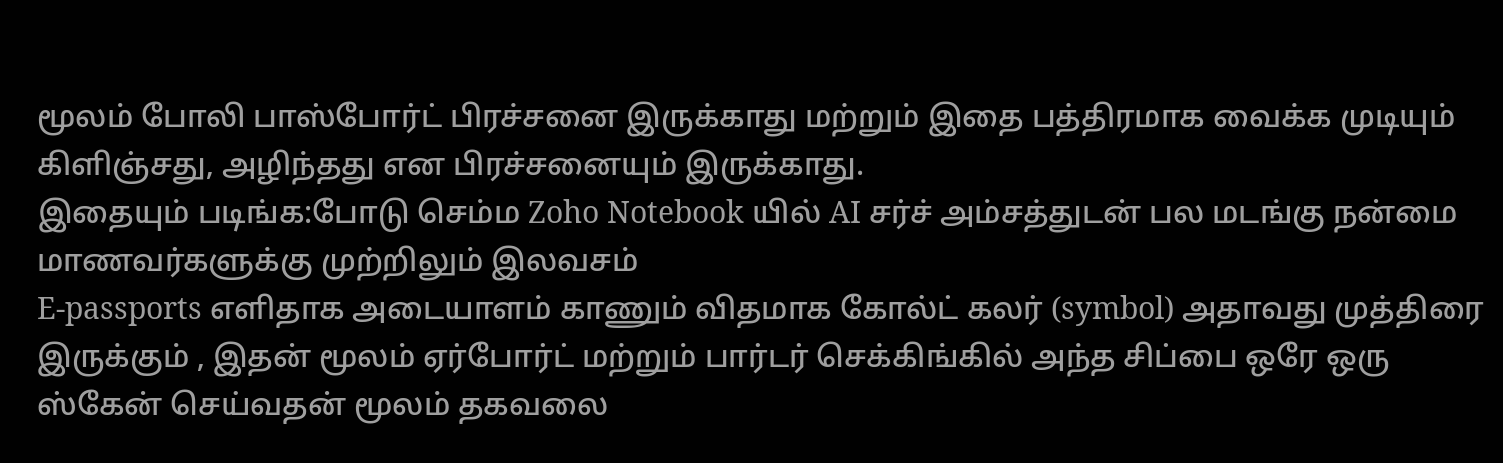மூலம் போலி பாஸ்போர்ட் பிரச்சனை இருக்காது மற்றும் இதை பத்திரமாக வைக்க முடியும் கிளிஞ்சது, அழிந்தது என பிரச்சனையும் இருக்காது.
இதையும் படிங்க:போடு செம்ம Zoho Notebook யில் AI சர்ச் அம்சத்துடன் பல மடங்கு நன்மை மாணவர்களுக்கு முற்றிலும் இலவசம்
E-passports எளிதாக அடையாளம் காணும் விதமாக கோல்ட் கலர் (symbol) அதாவது முத்திரை இருக்கும் , இதன் மூலம் ஏர்போர்ட் மற்றும் பார்டர் செக்கிங்கில் அந்த சிப்பை ஒரே ஒரு ஸ்கேன் செய்வதன் மூலம் தகவலை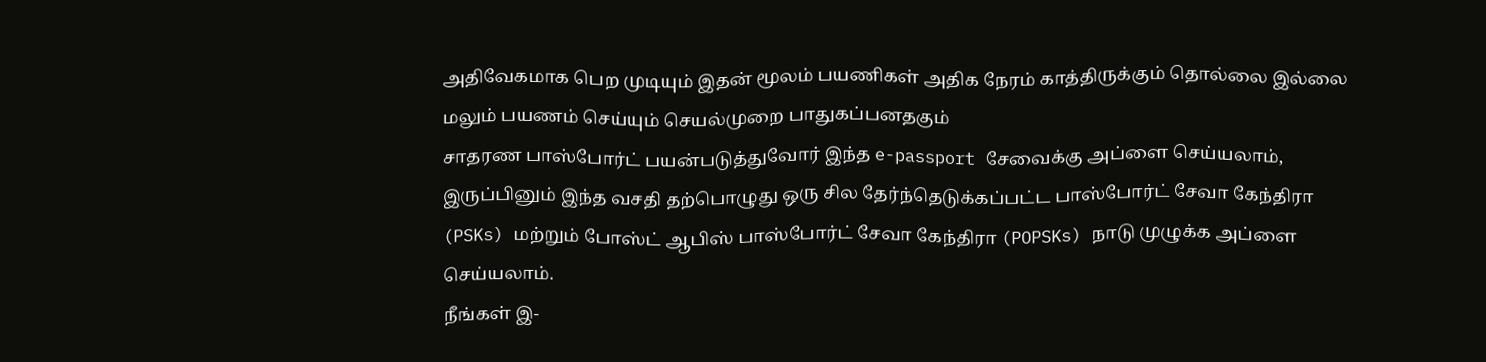அதிவேகமாக பெற முடியும் இதன் மூலம் பயணிகள் அதிக நேரம் காத்திருக்கும் தொல்லை இல்லை மலும் பயணம் செய்யும் செயல்முறை பாதுகப்பனதகும்
சாதரண பாஸ்போர்ட் பயன்படுத்துவோர் இந்த e-passport சேவைக்கு அப்ளை செய்யலாம், இருப்பினும் இந்த வசதி தற்பொழுது ஒரு சில தேர்ந்தெடுக்கப்பட்ட பாஸ்போர்ட் சேவா கேந்திரா (PSKs) மற்றும் போஸ்ட் ஆபிஸ் பாஸ்போர்ட் சேவா கேந்திரா (POPSKs) நாடு முழுக்க அப்ளை செய்யலாம்.
நீங்கள் இ-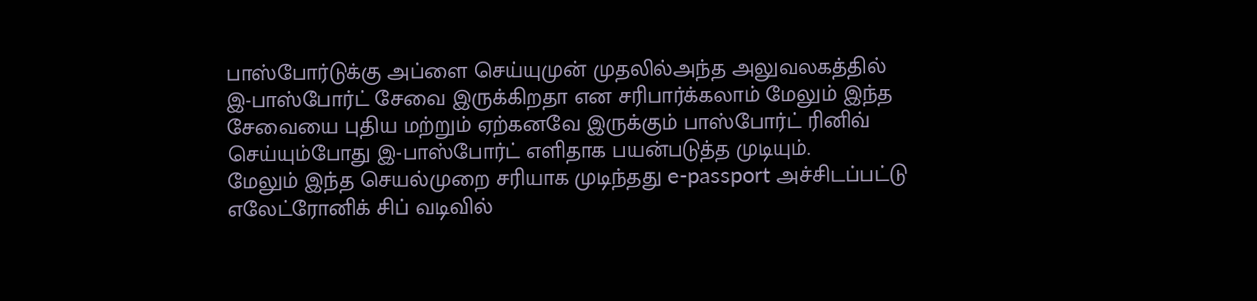பாஸ்போர்டுக்கு அப்ளை செய்யுமுன் முதலில்அந்த அலுவலகத்தில் இ-பாஸ்போர்ட் சேவை இருக்கிறதா என சரிபார்க்கலாம் மேலும் இந்த சேவையை புதிய மற்றும் ஏற்கனவே இருக்கும் பாஸ்போர்ட் ரினிவ் செய்யும்போது இ-பாஸ்போர்ட் எளிதாக பயன்படுத்த முடியும்.
மேலும் இந்த செயல்முறை சரியாக முடிந்தது e-passport அச்சிடப்பட்டு எலேட்ரோனிக் சிப் வடிவில்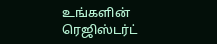உங்களின் ரெஜிஸ்டர்ட்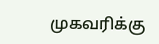முகவரிக்கு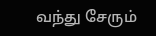வந்து சேரும்